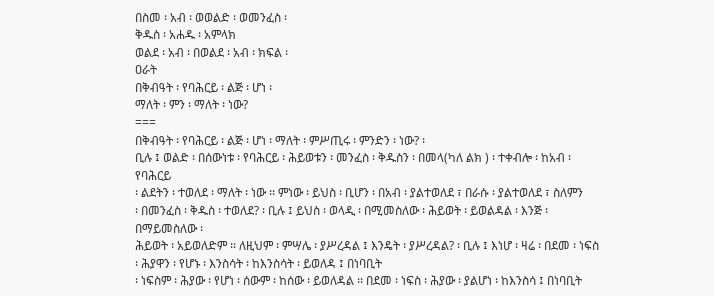በስመ ፡ አብ ፡ ወወልድ ፡ ወመንፈስ ፡
ቅዱስ ፡ አሐዱ ፡ አምላክ
ወልደ ፡ አብ ፡ በወልደ ፡ አብ ፡ ክፍል ፡
ዐራት
በቅብዓት ፡ የባሕርይ ፡ ልጅ ፡ ሆነ ፡
ማለት ፡ ምን ፡ ማለት ፡ ነው?
===
በቅብዓት ፡ የባሕርይ ፡ ልጅ ፡ ሆነ ፡ ማለት ፡ ምሥጢሩ ፡ ምንድን ፡ ነው? ፡
ቢሉ ፤ ወልድ ፡ በሰውነቱ ፡ የባሕርይ ፡ ሕይወቱን ፡ መንፈስ ፡ ቅዱስን ፡ በመላ(ካለ ልክ ) ፡ ተቀብሎ ፡ ከአብ ፡ የባሕርይ
፡ ልደትን ፡ ተወለደ ፡ ማለት ፡ ነው ፡፡ ምነው ፡ ይህስ ፡ ቢሆን ፡ በአብ ፡ ያልተወለደ ፣ በራሱ ፡ ያልተወለደ ፣ ስለምን
፡ በመንፈስ ፡ ቅዱስ ፡ ተወለደ? ፡ ቢሉ ፤ ይህስ ፡ ወላዲ ፡ በሚመስለው ፡ ሕይወት ፡ ይወልዳል ፡ እንጅ ፡ በማይመስለው ፡
ሕይወት ፡ አይወለድም ፡፡ ለዚህም ፡ ምሣሌ ፡ ያሥረዳል ፤ እንዴት ፡ ያሥረዳል? ፡ ቢሉ ፤ እነሆ ፡ ዛሬ ፡ በደመ ፡ ነፍስ
፡ ሕያዋን ፡ የሆኑ ፡ እንስሳት ፡ ከእንስሳት ፡ ይወለዳ ፤ በነባቢት
፡ ነፍስም ፡ ሕያው ፡ የሆነ ፡ ሰውም ፡ ከሰው ፡ ይወለዳል ፡፡ በደመ ፡ ነፍስ ፡ ሕያው ፡ ያልሆነ ፡ ከእንስሳ ፤ በነባቢት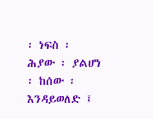፡ ነፍስ ፡ ሕያው ፡ ያልሆነ ፡ ከሰው ፡ እንዳይወለድ ፤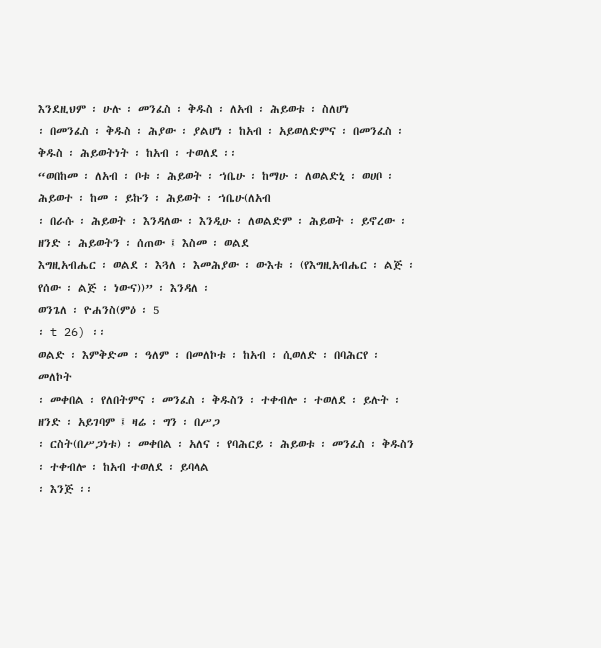እንደዚህም ፡ ሁሉ ፡ መንፈስ ፡ ቅዱስ ፡ ለአብ ፡ ሕይወቱ ፡ ስለሆነ
፡ በመንፈስ ፡ ቅዱስ ፡ ሕያው ፡ ያልሆነ ፡ ከአብ ፡ አይወለድምና ፡ በመንፈስ ፡ ቅዱስ ፡ ሕይወትነት ፡ ከአብ ፡ ተወለደ ፡፡
“ወበከመ ፡ ለአብ ፡ ቦቱ ፡ ሕይወት ፡ ኀቤሁ ፡ ከማሁ ፡ ለወልድኒ ፡ ወሀቦ ፡ ሕይወተ ፡ ከመ ፡ ይኩን ፡ ሕይወት ፡ ኀቤሁ(ለአብ
፡ በራሱ ፡ ሕይወት ፡ እንዳለው ፡ እንዲሁ ፡ ለወልድም ፡ ሕይወት ፡ ይኖረው ፡ ዘንድ ፡ ሕይወትን ፡ ሰጠው ፤ እስመ ፡ ወልደ
እግዚአብሔር ፡ ወልደ ፡ እጓለ ፡ እመሕያው ፡ ውእቱ ፡ (የእግዚአብሔር ፡ ልጅ ፡ የሰው ፡ ልጅ ፡ ነውና))” ፡ እንዳለ ፡
ወንጌለ ፡ ዮሐንስ(ምዕ ፡ 5
፡ t 26) ፡፡
ወልድ ፡ እምቅድመ ፡ ዓለም ፡ በመለኮቱ ፡ ከአብ ፡ ሲወለድ ፡ በባሕርየ ፡ መለኮት
፡ መቀበል ፡ የለበትምና ፡ መንፈስ ፡ ቅዱስን ፡ ተቀብሎ ፡ ተወለደ ፡ ይሉት ፡ ዘንድ ፡ አይገባም ፤ ዛሬ ፡ ግን ፡ በሥጋ
፡ ርስት(በሥጋነቱ) ፡ መቀበል ፡ አለና ፡ የባሕርይ ፡ ሕይወቱ ፡ መንፈስ ፡ ቅዱስን ፡ ተቀብሎ ፡ ከአብ ተወለደ ፡ ይባላል
፡ እንጅ ፡፡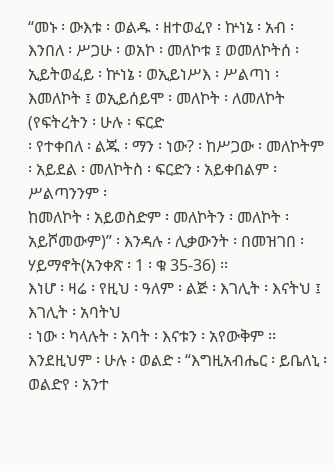“መኑ ፡ ውእቱ ፡ ወልዱ ፡ ዘተወፈየ ፡ ኵነኔ ፡ አብ ፡ እንበለ ፡ ሥጋሁ ፡ ወአኮ ፡ መለኮቱ ፤ ወመለኮትሰ ፡
ኢይትወፈይ ፡ ኵነኔ ፡ ወኢይነሥእ ፡ ሥልጣነ ፡ እመለኮት ፤ ወኢይሰይሞ ፡ መለኮት ፡ ለመለኮት (የፍትረትን ፡ ሁሉ ፡ ፍርድ
፡ የተቀበለ ፡ ልጁ ፡ ማን ፡ ነው? ፡ ከሥጋው ፡ መለኮትም ፡ አይደል ፡ መለኮትስ ፡ ፍርድን ፡ አይቀበልም ፡ ሥልጣንንም ፡
ከመለኮት ፡ አይወስድም ፡ መለኮትን ፡ መለኮት ፡ አይሾመውም)” ፡ እንዳሉ ፡ ሊቃውንት ፡ በመዝገበ ፡ ሃይማኖት(አንቀጽ ፡ 1 ፡ ቁ 35-36) ፡፡
እነሆ ፡ ዛሬ ፡ የዚህ ፡ ዓለም ፡ ልጅ ፡ እገሊት ፡ እናትህ ፤ እገሊት ፡ አባትህ
፡ ነው ፡ ካላሉት ፡ አባት ፡ እናቱን ፡ አየውቅም ፡፡ እንደዚህም ፡ ሁሉ ፡ ወልድ ፡ “እግዚአብሔር ፡ ይቤለኒ ፡ ወልድየ ፡ አንተ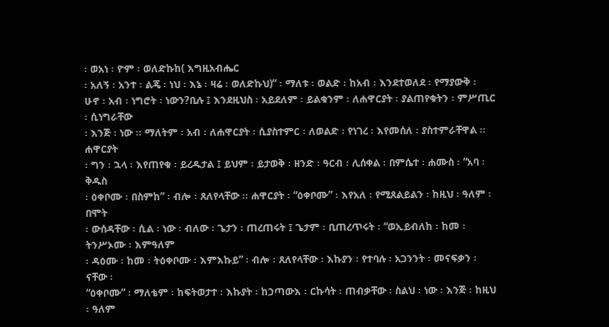፡ ወአነ ፡ ዮም ፡ ወለድኩከ( እግዚአብሔር
፡ አለኝ ፡ አንተ ፡ ልጄ ፡ ነህ ፡ እኔ ፡ ዛሬ ፡ ወለድኩህ)” ፡ ማለቱ ፡ ወልድ ፡ ከአብ ፡ እንደተወለደ ፡ የማያውቅ ፡
ሁኖ ፡ አብ ፡ ነግሮት ፡ ነውን?ቢሉ ፤ እንደዚህስ ፡ አይደለም ፡ ይልቁንም ፡ ለሐዋርያት ፡ ያልጠየቁትን ፡ ምሥጢር ፡ ሲነግራቸው
፡ እንጅ ፡ ነው ፡፡ ማለትም ፡ አብ ፡ ለሐዋርያት ፡ ሲያስተምር ፡ ለወልድ ፡ የነገረ ፡ እየመሰለ ፡ ያስተምራቸዋል ፡፡ ሐዋርያት
፡ ግን ፡ ኋላ ፡ እየጠየቁ ፡ ይረዱታል ፤ ይህም ፡ ይታወቅ ፡ ዘንድ ፡ ዓርብ ፡ ሊሰቀል ፡ በምሴተ ፡ ሐሙስ ፡ “አባ ፡ ቅዱስ
፡ ዕቀቦሙ ፡ በስምከ” ፡ ብሎ ፡ ጸለየላቸው ፡፡ ሐዋርያት ፡ “ዕቀቦሙ” ፡ እየአለ ፡ የሚጸልይልን ፡ ከዚህ ፡ ዓለም ፡ በሞት
፡ ውሰዳቸው ፡ ሲል ፡ ነው ፡ ብለው ፡ ጌታን ፡ ጠረጠሩት ፤ ጌታም ፡ ቢጠረጥሩት ፡ “ወኢይብለከ ፡ ከመ ፡ ትንሥኦሙ ፡ እምዓለም
፡ ዳዕሙ ፡ ከመ ፡ ትዕቀቦሙ ፡ እምእኩይ” ፡ ብሎ ፡ ጸለየላቸው ፡ እኩያን ፡ የተባሉ ፡ አጋንንት ፡ መናፍቃን ፡ ናቸው ፡
“ዕቀቦሙ” ፡ ማለቴም ፡ ከፍትወታተ ፡ እኩያት ፡ ከኃጣውእ ፡ ርኩሳት ፡ ጠብቃቸው ፡ ስልህ ፡ ነው ፡ እንጅ ፡ ከዚህ ፡ ዓለም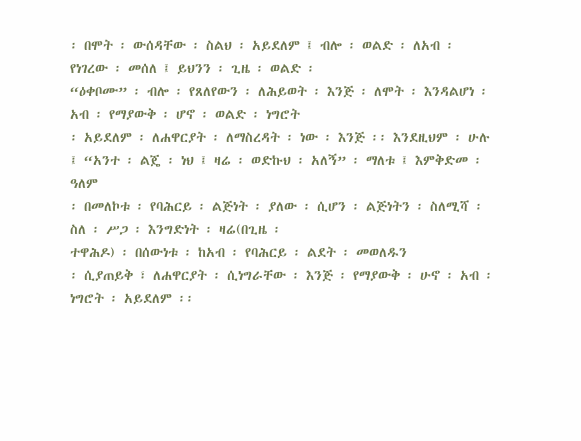፡ በሞት ፡ ውሰዳቸው ፡ ስልህ ፡ አይደለም ፤ ብሎ ፡ ወልድ ፡ ለአብ ፡ የነገረው ፡ መሰለ ፤ ይህንን ፡ ጊዜ ፡ ወልድ ፡
“ዕቀቦሙ” ፡ ብሎ ፡ የጸለየውን ፡ ለሕይወት ፡ እንጅ ፡ ለሞት ፡ እንዳልሆነ ፡ አብ ፡ የማያውቅ ፡ ሆኖ ፡ ወልድ ፡ ነግሮት
፡ አይደለም ፡ ለሐዋርያት ፡ ለማስረዳት ፡ ነው ፡ እንጅ ፡፡ እንደዚህም ፡ ሁሉ ፤ “አንተ ፡ ልጄ ፡ ነህ ፤ ዛሬ ፡ ወድኩህ ፡ አለኝ” ፡ ማለቱ ፤ እምቅድመ ፡ ዓለም
፡ በመለኮቱ ፡ የባሕርይ ፡ ልጅነት ፡ ያለው ፡ ሲሆን ፡ ልጅነትን ፡ ስለሚሻ ፡ ስለ ፡ ሥጋ ፡ እንግድነት ፡ ዛሬ(በጊዜ ፡
ተዋሕዶ) ፡ በሰውነቱ ፡ ከአብ ፡ የባሕርይ ፡ ልደት ፡ መወለዱን
፡ ሲያጠይቅ ፣ ለሐዋርያት ፡ ሲነግራቸው ፡ እንጅ ፡ የማያውቅ ፡ ሁኖ ፡ አብ ፡ ነግሮት ፡ አይደለም ፡፡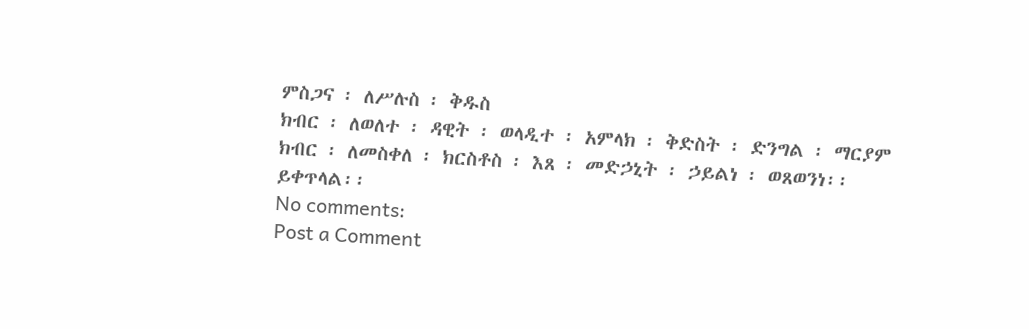ምስጋና ፡ ለሥሉስ ፡ ቅዱስ
ክብር ፡ ለወለተ ፡ ዳዊት ፡ ወላዲተ ፡ አምላክ ፡ ቅድስት ፡ ድንግል ፡ ማርያም
ክብር ፡ ለመስቀለ ፡ ክርስቶስ ፡ እጸ ፡ መድኃኒት ፡ ኃይልነ ፡ ወጸወንነ፡፡
ይቀጥላል፡፡
No comments:
Post a Comment